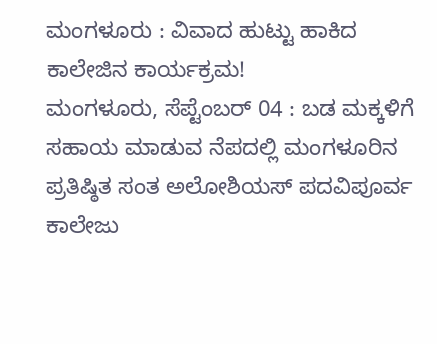ಮಂಗಳೂರು : ವಿವಾದ ಹುಟ್ಟು ಹಾಕಿದ ಕಾಲೇಜಿನ ಕಾರ್ಯಕ್ರಮ!
ಮಂಗಳೂರು, ಸೆಪ್ಟೆಂಬರ್ 04 : ಬಡ ಮಕ್ಕಳಿಗೆ ಸಹಾಯ ಮಾಡುವ ನೆಪದಲ್ಲಿ ಮಂಗಳೂರಿನ ಪ್ರತಿಷ್ಠಿತ ಸಂತ ಅಲೋಶಿಯಸ್ ಪದವಿಪೂರ್ವ ಕಾಲೇಜು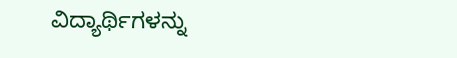ವಿದ್ಯಾರ್ಥಿಗಳನ್ನು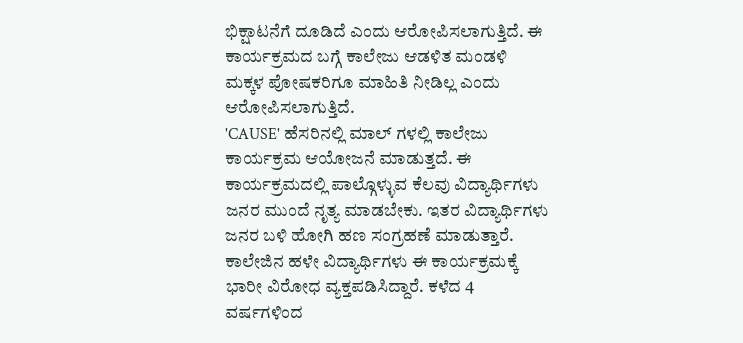ಭಿಕ್ಷಾಟನೆಗೆ ದೂಡಿದೆ ಎಂದು ಆರೋಪಿಸಲಾಗುತ್ತಿದೆ. ಈ ಕಾರ್ಯಕ್ರಮದ ಬಗ್ಗೆ ಕಾಲೇಜು ಆಡಳಿತ ಮಂಡಳಿ ಮಕ್ಕಳ ಪೋಷಕರಿಗೂ ಮಾಹಿತಿ ನೀಡಿಲ್ಲ ಎಂದು ಆರೋಪಿಸಲಾಗುತ್ತಿದೆ.
'CAUSE' ಹೆಸರಿನಲ್ಲಿ ಮಾಲ್ ಗಳಲ್ಲಿ ಕಾಲೇಜು ಕಾರ್ಯಕ್ರಮ ಆಯೋಜನೆ ಮಾಡುತ್ತದೆ. ಈ ಕಾರ್ಯಕ್ರಮದಲ್ಲಿ ಪಾಲ್ಗೊಳ್ಳುವ ಕೆಲವು ವಿದ್ಯಾರ್ಥಿಗಳು ಜನರ ಮುಂದೆ ನೃತ್ಯ ಮಾಡಬೇಕು. ಇತರ ವಿದ್ಯಾರ್ಥಿಗಳು ಜನರ ಬಳಿ ಹೋಗಿ ಹಣ ಸಂಗ್ರಹಣೆ ಮಾಡುತ್ತಾರೆ.
ಕಾಲೇಜಿನ ಹಳೇ ವಿದ್ಯಾರ್ಥಿಗಳು ಈ ಕಾರ್ಯಕ್ರಮಕ್ಕೆ ಭಾರೀ ವಿರೋಧ ವ್ಯಕ್ತಪಡಿಸಿದ್ದಾರೆ. ಕಳೆದ 4 ವರ್ಷಗಳಿಂದ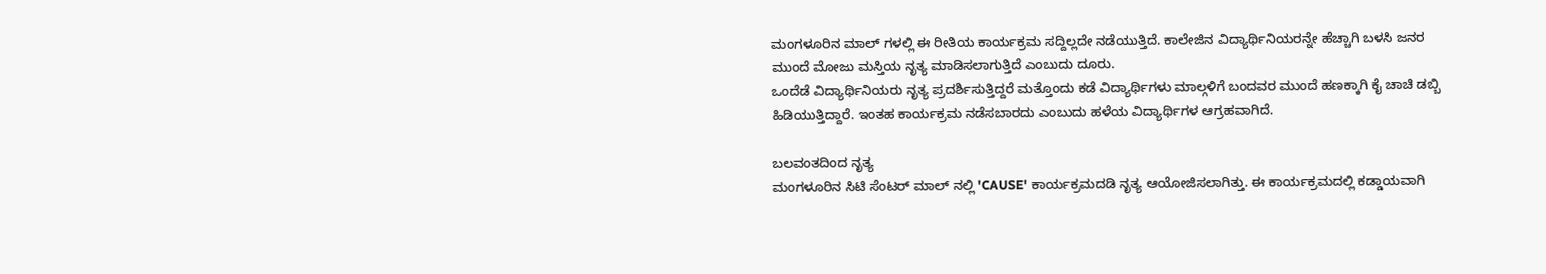ಮಂಗಳೂರಿನ ಮಾಲ್ ಗಳಲ್ಲಿ ಈ ರೀತಿಯ ಕಾರ್ಯಕ್ರಮ ಸದ್ದಿಲ್ಲದೇ ನಡೆಯುತ್ತಿದೆ. ಕಾಲೇಜಿನ ವಿದ್ಯಾರ್ಥಿನಿಯರನ್ನೇ ಹೆಚ್ಚಾಗಿ ಬಳಸಿ ಜನರ ಮುಂದೆ ಮೋಜು ಮಸ್ತಿಯ ನೃತ್ಯ ಮಾಡಿಸಲಾಗುತ್ತಿದೆ ಎಂಬುದು ದೂರು.
ಒಂದೆಡೆ ವಿದ್ಯಾರ್ಥಿನಿಯರು ನೃತ್ಯ ಪ್ರದರ್ಶಿಸುತ್ತಿದ್ದರೆ ಮತ್ತೊಂದು ಕಡೆ ವಿದ್ಯಾರ್ಥಿಗಳು ಮಾಲ್ಗಳಿಗೆ ಬಂದವರ ಮುಂದೆ ಹಣಕ್ಕಾಗಿ ಕೈ ಚಾಚಿ ಡಬ್ಬಿ ಹಿಡಿಯುತ್ತಿದ್ದಾರೆ. ಇಂತಹ ಕಾರ್ಯಕ್ರಮ ನಡೆಸಬಾರದು ಎಂಬುದು ಹಳೆಯ ವಿದ್ಯಾರ್ಥಿಗಳ ಆಗ್ರಹವಾಗಿದೆ.

ಬಲವಂತದಿಂದ ನೃತ್ಯ
ಮಂಗಳೂರಿನ ಸಿಟಿ ಸೆಂಟರ್ ಮಾಲ್ ನಲ್ಲಿ 'CAUSE' ಕಾರ್ಯಕ್ರಮದಡಿ ನೃತ್ಯ ಆಯೋಜಿಸಲಾಗಿತ್ತು. ಈ ಕಾರ್ಯಕ್ರಮದಲ್ಲಿ ಕಡ್ಡಾಯವಾಗಿ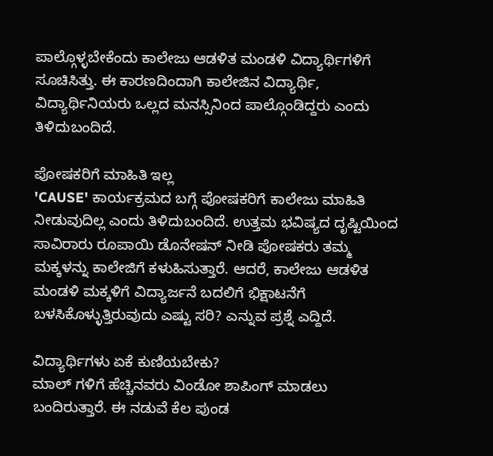ಪಾಲ್ಗೊಳ್ಳಬೇಕೆಂದು ಕಾಲೇಜು ಆಡಳಿತ ಮಂಡಳಿ ವಿದ್ಯಾರ್ಥಿಗಳಿಗೆ ಸೂಚಿಸಿತ್ತು. ಈ ಕಾರಣದಿಂದಾಗಿ ಕಾಲೇಜಿನ ವಿದ್ಯಾರ್ಥಿ, ವಿದ್ಯಾರ್ಥಿನಿಯರು ಒಲ್ಲದ ಮನಸ್ಸಿನಿಂದ ಪಾಲ್ಗೊಂಡಿದ್ದರು ಎಂದು ತಿಳಿದುಬಂದಿದೆ.

ಪೋಷಕರಿಗೆ ಮಾಹಿತಿ ಇಲ್ಲ
'CAUSE' ಕಾರ್ಯಕ್ರಮದ ಬಗ್ಗೆ ಪೋಷಕರಿಗೆ ಕಾಲೇಜು ಮಾಹಿತಿ ನೀಡುವುದಿಲ್ಲ ಎಂದು ತಿಳಿದುಬಂದಿದೆ. ಉತ್ತಮ ಭವಿಷ್ಯದ ದೃಷ್ಟಿಯಿಂದ ಸಾವಿರಾರು ರೂಪಾಯಿ ಡೊನೇಷನ್ ನೀಡಿ ಪೋಷಕರು ತಮ್ಮ ಮಕ್ಕಳನ್ನು ಕಾಲೇಜಿಗೆ ಕಳುಹಿಸುತ್ತಾರೆ. ಆದರೆ, ಕಾಲೇಜು ಆಡಳಿತ ಮಂಡಳಿ ಮಕ್ಕಳಿಗೆ ವಿದ್ಯಾರ್ಜನೆ ಬದಲಿಗೆ ಭಿಕ್ಷಾಟನೆಗೆ ಬಳಸಿಕೊಳ್ಳುತ್ತಿರುವುದು ಎಷ್ಟು ಸರಿ? ಎನ್ನುವ ಪ್ರಶ್ನೆ ಎದ್ದಿದೆ.

ವಿದ್ಯಾರ್ಥಿಗಳು ಏಕೆ ಕುಣಿಯಬೇಕು?
ಮಾಲ್ ಗಳಿಗೆ ಹೆಚ್ಚಿನವರು ವಿಂಡೋ ಶಾಪಿಂಗ್ ಮಾಡಲು ಬಂದಿರುತ್ತಾರೆ. ಈ ನಡುವೆ ಕೆಲ ಪುಂಡ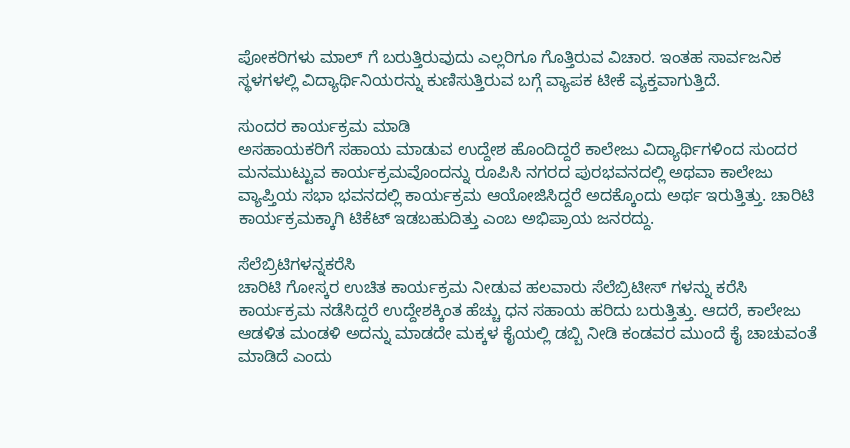ಪೋಕರಿಗಳು ಮಾಲ್ ಗೆ ಬರುತ್ತಿರುವುದು ಎಲ್ಲರಿಗೂ ಗೊತ್ತಿರುವ ವಿಚಾರ. ಇಂತಹ ಸಾರ್ವಜನಿಕ ಸ್ಥಳಗಳಲ್ಲಿ ವಿದ್ಯಾರ್ಥಿನಿಯರನ್ನು ಕುಣಿಸುತ್ತಿರುವ ಬಗ್ಗೆ ವ್ಯಾಪಕ ಟೀಕೆ ವ್ಯಕ್ತವಾಗುತ್ತಿದೆ.

ಸುಂದರ ಕಾರ್ಯಕ್ರಮ ಮಾಡಿ
ಅಸಹಾಯಕರಿಗೆ ಸಹಾಯ ಮಾಡುವ ಉದ್ದೇಶ ಹೊಂದಿದ್ದರೆ ಕಾಲೇಜು ವಿದ್ಯಾರ್ಥಿಗಳಿಂದ ಸುಂದರ ಮನಮುಟ್ಟುವ ಕಾರ್ಯಕ್ರಮವೊಂದನ್ನು ರೂಪಿಸಿ ನಗರದ ಪುರಭವನದಲ್ಲಿ ಅಥವಾ ಕಾಲೇಜು ವ್ಯಾಪ್ತಿಯ ಸಭಾ ಭವನದಲ್ಲಿ ಕಾರ್ಯಕ್ರಮ ಆಯೋಜಿಸಿದ್ದರೆ ಅದಕ್ಕೊಂದು ಅರ್ಥ ಇರುತ್ತಿತ್ತು. ಚಾರಿಟಿ ಕಾರ್ಯಕ್ರಮಕ್ಕಾಗಿ ಟಿಕೆಟ್ ಇಡಬಹುದಿತ್ತು ಎಂಬ ಅಭಿಪ್ರಾಯ ಜನರದ್ದು.

ಸೆಲೆಬ್ರಿಟಿಗಳನ್ನಕರೆಸಿ
ಚಾರಿಟಿ ಗೋಸ್ಕರ ಉಚಿತ ಕಾರ್ಯಕ್ರಮ ನೀಡುವ ಹಲವಾರು ಸೆಲೆಬ್ರಿಟೀಸ್ ಗಳನ್ನು ಕರೆಸಿ ಕಾರ್ಯಕ್ರಮ ನಡೆಸಿದ್ದರೆ ಉದ್ದೇಶಕ್ಕಿಂತ ಹೆಚ್ಚು ಧನ ಸಹಾಯ ಹರಿದು ಬರುತ್ತಿತ್ತು. ಆದರೆ, ಕಾಲೇಜು ಆಡಳಿತ ಮಂಡಳಿ ಅದನ್ನು ಮಾಡದೇ ಮಕ್ಕಳ ಕೈಯಲ್ಲಿ ಡಬ್ಬಿ ನೀಡಿ ಕಂಡವರ ಮುಂದೆ ಕೈ ಚಾಚುವಂತೆ ಮಾಡಿದೆ ಎಂದು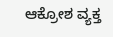ಆಕ್ರೋಶ ವ್ಯಕ್ತ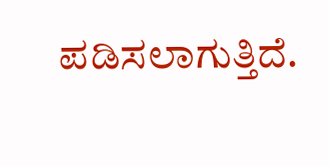ಪಡಿಸಲಾಗುತ್ತಿದೆ.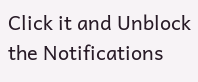Click it and Unblock the Notifications